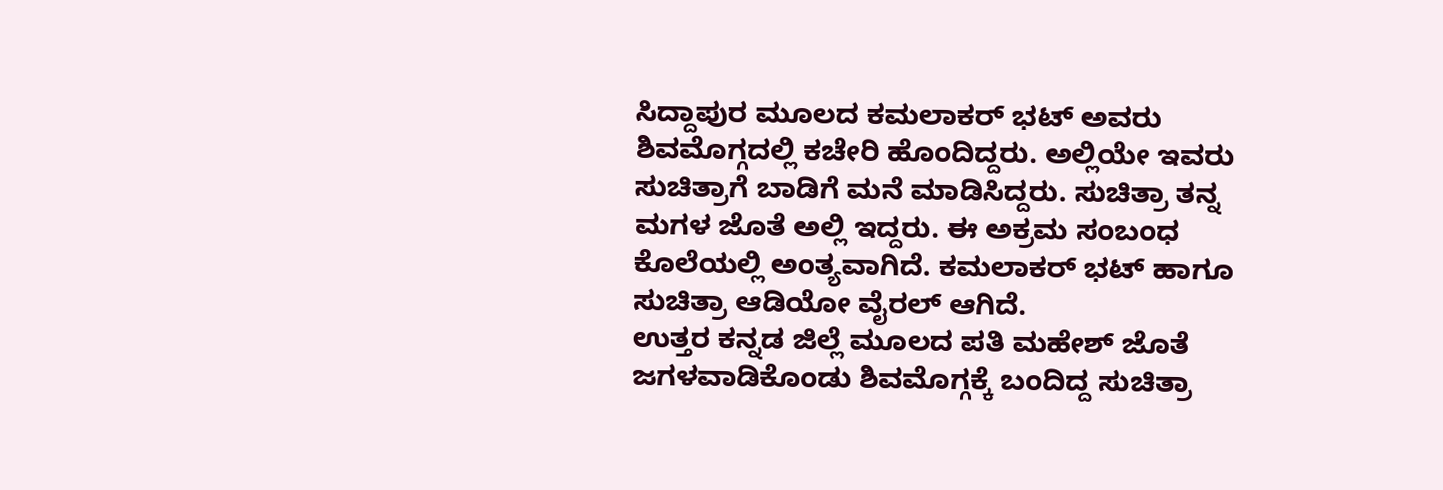ಸಿದ್ದಾಪುರ ಮೂಲದ ಕಮಲಾಕರ್ ಭಟ್ ಅವರು ಶಿವಮೊಗ್ಗದಲ್ಲಿ ಕಚೇರಿ ಹೊಂದಿದ್ದರು. ಅಲ್ಲಿಯೇ ಇವರು ಸುಚಿತ್ರಾಗೆ ಬಾಡಿಗೆ ಮನೆ ಮಾಡಿಸಿದ್ದರು. ಸುಚಿತ್ರಾ ತನ್ನ ಮಗಳ ಜೊತೆ ಅಲ್ಲಿ ಇದ್ದರು. ಈ ಅಕ್ರಮ ಸಂಬಂಧ ಕೊಲೆಯಲ್ಲಿ ಅಂತ್ಯವಾಗಿದೆ. ಕಮಲಾಕರ್ ಭಟ್ ಹಾಗೂ ಸುಚಿತ್ರಾ ಆಡಿಯೋ ವೈರಲ್ ಆಗಿದೆ.
ಉತ್ತರ ಕನ್ನಡ ಜಿಲ್ಲೆ ಮೂಲದ ಪತಿ ಮಹೇಶ್ ಜೊತೆ ಜಗಳವಾಡಿಕೊಂಡು ಶಿವಮೊಗ್ಗಕ್ಕೆ ಬಂದಿದ್ದ ಸುಚಿತ್ರಾ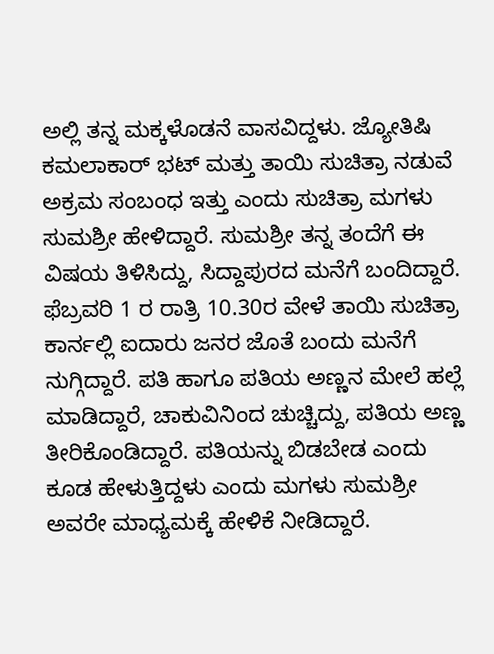ಅಲ್ಲಿ ತನ್ನ ಮಕ್ಕಳೊಡನೆ ವಾಸವಿದ್ದಳು. ಜ್ಯೋತಿಷಿ ಕಮಲಾಕಾರ್ ಭಟ್ ಮತ್ತು ತಾಯಿ ಸುಚಿತ್ರಾ ನಡುವೆ ಅಕ್ರಮ ಸಂಬಂಧ ಇತ್ತು ಎಂದು ಸುಚಿತ್ರಾ ಮಗಳು ಸುಮಶ್ರೀ ಹೇಳಿದ್ದಾರೆ. ಸುಮಶ್ರೀ ತನ್ನ ತಂದೆಗೆ ಈ ವಿಷಯ ತಿಳಿಸಿದ್ದು, ಸಿದ್ದಾಪುರದ ಮನೆಗೆ ಬಂದಿದ್ದಾರೆ.
ಫೆಬ್ರವರಿ 1 ರ ರಾತ್ರಿ 10.30ರ ವೇಳೆ ತಾಯಿ ಸುಚಿತ್ರಾ ಕಾರ್ನಲ್ಲಿ ಐದಾರು ಜನರ ಜೊತೆ ಬಂದು ಮನೆಗೆ ನುಗ್ಗಿದ್ದಾರೆ. ಪತಿ ಹಾಗೂ ಪತಿಯ ಅಣ್ಣನ ಮೇಲೆ ಹಲ್ಲೆ ಮಾಡಿದ್ದಾರೆ, ಚಾಕುವಿನಿಂದ ಚುಚ್ಚಿದ್ದು, ಪತಿಯ ಅಣ್ಣ ತೀರಿಕೊಂಡಿದ್ದಾರೆ. ಪತಿಯನ್ನು ಬಿಡಬೇಡ ಎಂದು ಕೂಡ ಹೇಳುತ್ತಿದ್ದಳು ಎಂದು ಮಗಳು ಸುಮಶ್ರೀ ಅವರೇ ಮಾಧ್ಯಮಕ್ಕೆ ಹೇಳಿಕೆ ನೀಡಿದ್ದಾರೆ.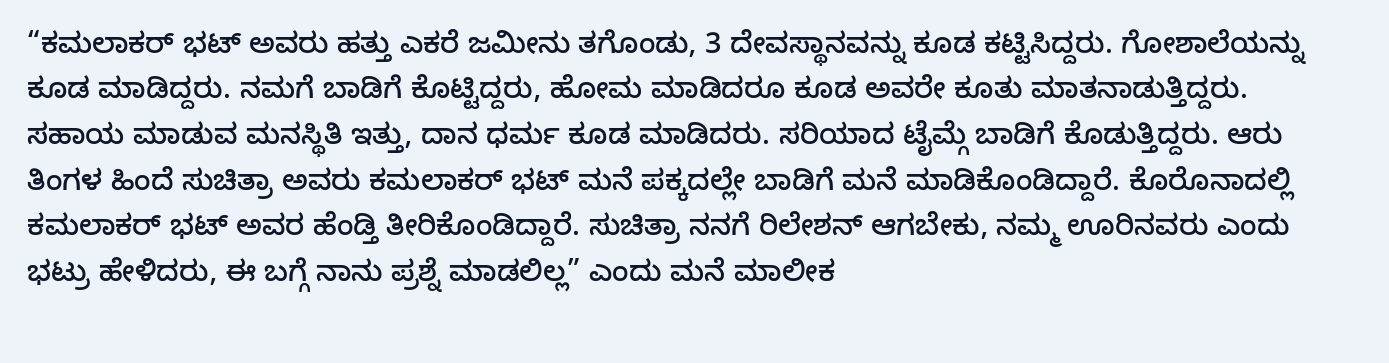“ಕಮಲಾಕರ್ ಭಟ್ ಅವರು ಹತ್ತು ಎಕರೆ ಜಮೀನು ತಗೊಂಡು, 3 ದೇವಸ್ಥಾನವನ್ನು ಕೂಡ ಕಟ್ಟಿಸಿದ್ದರು. ಗೋಶಾಲೆಯನ್ನು ಕೂಡ ಮಾಡಿದ್ದರು. ನಮಗೆ ಬಾಡಿಗೆ ಕೊಟ್ಟಿದ್ದರು, ಹೋಮ ಮಾಡಿದರೂ ಕೂಡ ಅವರೇ ಕೂತು ಮಾತನಾಡುತ್ತಿದ್ದರು. ಸಹಾಯ ಮಾಡುವ ಮನಸ್ಥಿತಿ ಇತ್ತು, ದಾನ ಧರ್ಮ ಕೂಡ ಮಾಡಿದರು. ಸರಿಯಾದ ಟೈಮ್ಗೆ ಬಾಡಿಗೆ ಕೊಡುತ್ತಿದ್ದರು. ಆರು ತಿಂಗಳ ಹಿಂದೆ ಸುಚಿತ್ರಾ ಅವರು ಕಮಲಾಕರ್ ಭಟ್ ಮನೆ ಪಕ್ಕದಲ್ಲೇ ಬಾಡಿಗೆ ಮನೆ ಮಾಡಿಕೊಂಡಿದ್ದಾರೆ. ಕೊರೊನಾದಲ್ಲಿ ಕಮಲಾಕರ್ ಭಟ್ ಅವರ ಹೆಂಡ್ತಿ ತೀರಿಕೊಂಡಿದ್ದಾರೆ. ಸುಚಿತ್ರಾ ನನಗೆ ರಿಲೇಶನ್ ಆಗಬೇಕು, ನಮ್ಮ ಊರಿನವರು ಎಂದು ಭಟ್ರು ಹೇಳಿದರು, ಈ ಬಗ್ಗೆ ನಾನು ಪ್ರಶ್ನೆ ಮಾಡಲಿಲ್ಲ” ಎಂದು ಮನೆ ಮಾಲೀಕ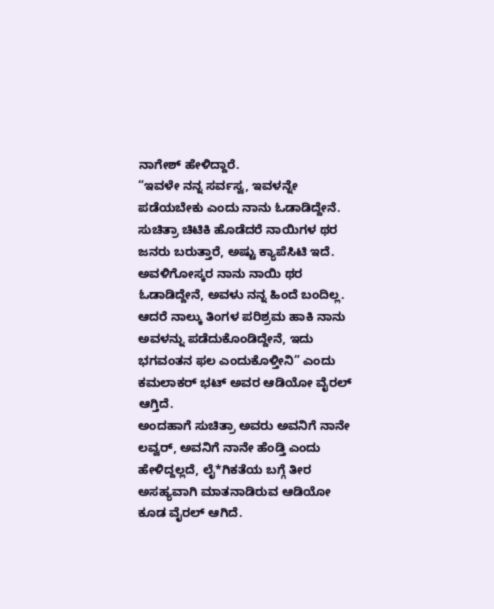ನಾಗೇಶ್ ಹೇಳಿದ್ದಾರೆ.
“ಇವಳೇ ನನ್ನ ಸರ್ವಸ್ವ, ಇವಳನ್ನೇ ಪಡೆಯಬೇಕು ಎಂದು ನಾನು ಓಡಾಡಿದ್ದೇನೆ. ಸುಚಿತ್ರಾ ಚಿಟಿಕಿ ಹೊಡೆದರೆ ನಾಯಿಗಳ ಥರ ಜನರು ಬರುತ್ತಾರೆ, ಅಷ್ಟು ಕ್ಯಾಪೆಸಿಟಿ ಇದೆ. ಅವಳಿಗೋಸ್ಕರ ನಾನು ನಾಯಿ ಥರ ಓಡಾಡಿದ್ದೇನೆ, ಅವಳು ನನ್ನ ಹಿಂದೆ ಬಂದಿಲ್ಲ. ಆದರೆ ನಾಲ್ಕು ತಿಂಗಳ ಪರಿಶ್ರಮ ಹಾಕಿ ನಾನು ಅವಳನ್ನು ಪಡೆದುಕೊಂಡಿದ್ದೇನೆ, ಇದು ಭಗವಂತನ ಫಲ ಎಂದುಕೊಳ್ತೀನಿ” ಎಂದು ಕಮಲಾಕರ್ ಭಟ್ ಅವರ ಆಡಿಯೋ ವೈರಲ್ ಆಗ್ತಿದೆ.
ಅಂದಹಾಗೆ ಸುಚಿತ್ರಾ ಅವರು ಅವನಿಗೆ ನಾನೇ ಲವ್ವರ್, ಅವನಿಗೆ ನಾನೇ ಹೆಂಡ್ತಿ ಎಂದು ಹೇಳಿದ್ದಲ್ಲದೆ, ಲೈ*ಗಿಕತೆಯ ಬಗ್ಗೆ ತೀರ ಅಸಹ್ಯವಾಗಿ ಮಾತನಾಡಿರುವ ಆಡಿಯೋ ಕೂಡ ವೈರಲ್ ಆಗಿದೆ.